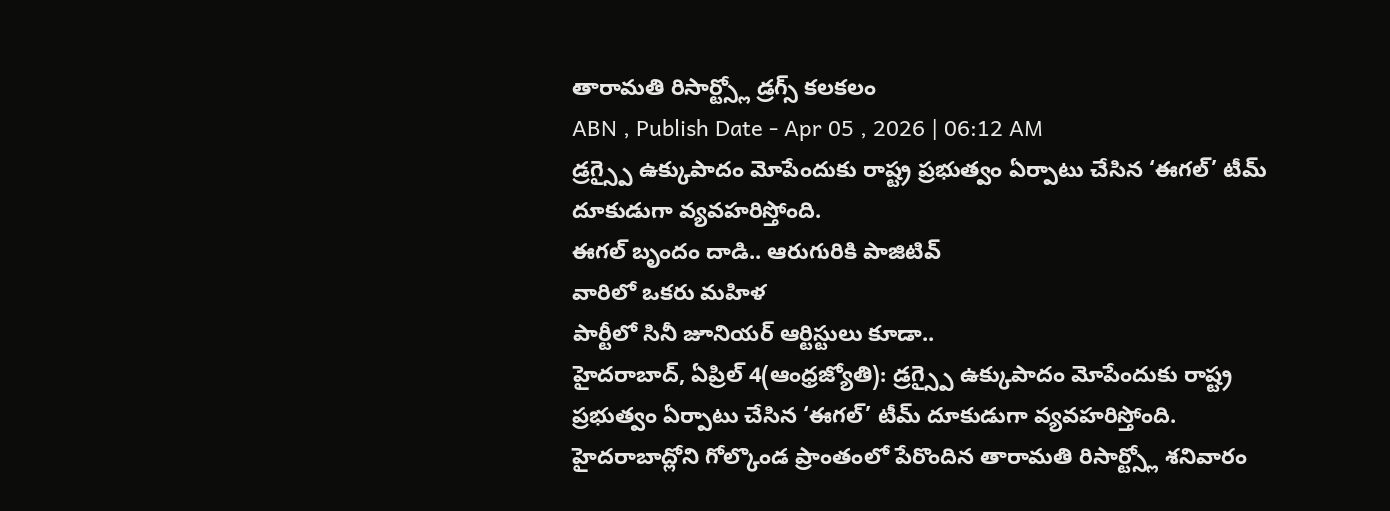తారామతి రిసార్ట్స్లో డ్రగ్స్ కలకలం
ABN , Publish Date - Apr 05 , 2026 | 06:12 AM
డ్రగ్స్పై ఉక్కుపాదం మోపేందుకు రాష్ట్ర ప్రభుత్వం ఏర్పాటు చేసిన ‘ఈగల్’ టీమ్ దూకుడుగా వ్యవహరిస్తోంది.
ఈగల్ బృందం దాడి.. ఆరుగురికి పాజిటివ్
వారిలో ఒకరు మహిళ
పార్టీలో సినీ జూనియర్ ఆర్టిస్టులు కూడా..
హైదరాబాద్, ఏప్రిల్ 4(ఆంధ్రజ్యోతి): డ్రగ్స్పై ఉక్కుపాదం మోపేందుకు రాష్ట్ర ప్రభుత్వం ఏర్పాటు చేసిన ‘ఈగల్’ టీమ్ దూకుడుగా వ్యవహరిస్తోంది. హైదరాబాద్లోని గోల్కొండ ప్రాంతంలో పేరొందిన తారామతి రిసార్ట్స్లో శనివారం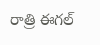రాత్రి ఈగల్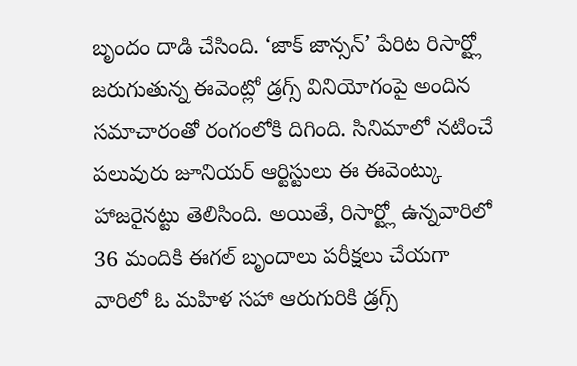బృందం దాడి చేసింది. ‘జాక్ జాన్సన్’ పేరిట రిసార్ట్లో జరుగుతున్న ఈవెంట్లో డ్రగ్స్ వినియోగంపై అందిన సమాచారంతో రంగంలోకి దిగింది. సినిమాలో నటించే పలువురు జూనియర్ ఆర్టిస్టులు ఈ ఈవెంట్కు హాజరైనట్టు తెలిసింది. అయితే, రిసార్ట్లో ఉన్నవారిలో 36 మందికి ఈగల్ బృందాలు పరీక్షలు చేయగా వారిలో ఓ మహిళ సహా ఆరుగురికి డ్రగ్స్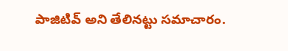పాజిటివ్ అని తేలినట్టు సమాచారం.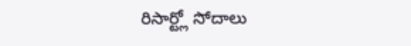రిసార్ట్లో సోదాలు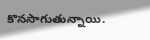కొనసాగుతున్నాయి.